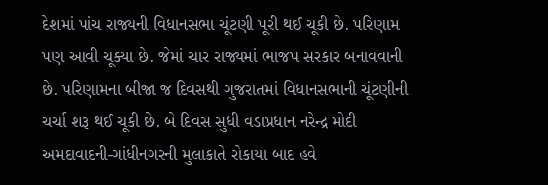દેશમાં પાંચ રાજ્યની વિધાનસભા ચૂંટણી પૂરી થઈ ચૂકી છે. પરિણામ પણ આવી ચૂક્યા છે. જેમાં ચાર રાજ્યમાં ભાજપ સરકાર બનાવવાની છે. પરિણામના બીજા જ દિવસથી ગુજરાતમાં વિધાનસભાની ચૂંટણીની ચર્ચા શરૂ થઈ ચૂકી છે. બે દિવસ સુધી વડાપ્રધાન નરેન્દ્ર મોદી અમદાવાદની-ગાંધીનગરની મુલાકાતે રોકાયા બાદ હવે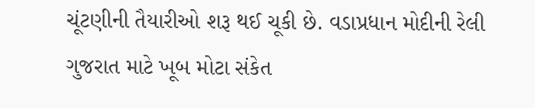ચૂંટણીની તૈયારીઓ શરૂ થઈ ચૂકી છે. વડાપ્રધાન મોદીની રેલી ગુજરાત માટે ખૂબ મોટા સંકેત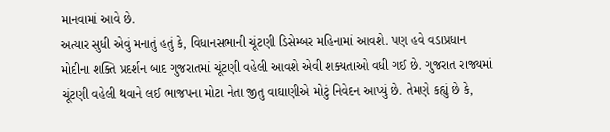માનવામાં આવે છે.
અત્યાર સુધી એવું મનાતું હતું કે, વિધાનસભાની ચૂંટણી ડિસેમ્બર મહિનામાં આવશે. પણ હવે વડાપ્રધાન મોદીના શક્તિ પ્રદર્શન બાદ ગુજરાતમાં ચૂંટણી વહેલી આવશે એવી શક્યતાઓ વધી ગઈ છે. ગુજરાત રાજ્યમાં ચૂંટણી વહેલી થવાને લઈ ભાજપના મોટા નેતા જીતુ વાઘાણીએ મોટું નિવેદન આપ્યું છે. તેમણે કહ્યું છે કે,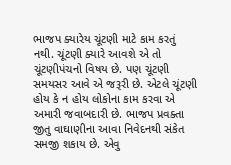ભાજપ ક્યારેય ચૂંટણી માટે કામ કરતું નથી. ચૂંટણી ક્યારે આવશે એ તો ચૂંટણીપંચનો વિષય છે. પણ ચૂંટણી સમયસર આવે એ જરૂરી છે. એટલે ચૂંટણી હોય કે ન હોય લોકોના કામ કરવા એ અમારી જવાબદારી છે. ભાજપ પ્રવક્તા જીતુ વાઘાણીના આવા નિવેદનથી સંકેત સમજી શકાય છે. એવુ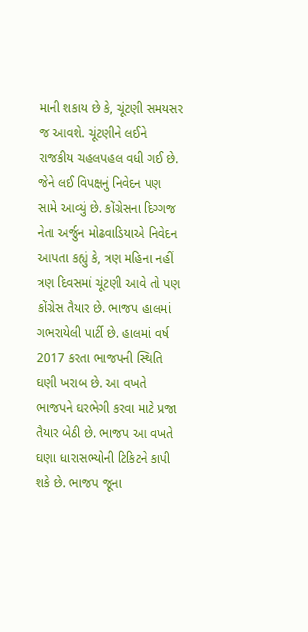માની શકાય છે કે, ચૂંટણી સમયસર જ આવશે. ચૂંટણીને લઈને રાજકીય ચહલપહલ વધી ગઈ છે. જેને લઈ વિપક્ષનું નિવેદન પણ સામે આવ્યું છે. કોંગ્રેસના દિગ્ગજ નેતા અર્જુન મોઢવાડિયાએ નિવેદન આપતા કહ્યું કે, ત્રણ મહિના નહીં ત્રણ દિવસમાં ચૂંટણી આવે તો પણ કોંગ્રેસ તૈયાર છે. ભાજપ હાલમાં ગભરાયેલી પાર્ટી છે. હાલમાં વર્ષ 2017 કરતા ભાજપની સ્થિતિ ઘણી ખરાબ છે. આ વખતે ભાજપને ઘરભેગી કરવા માટે પ્રજા તૈયાર બેઠી છે. ભાજપ આ વખતે ઘણા ધારાસભ્યોની ટિકિટને કાપી શકે છે. ભાજપ જૂના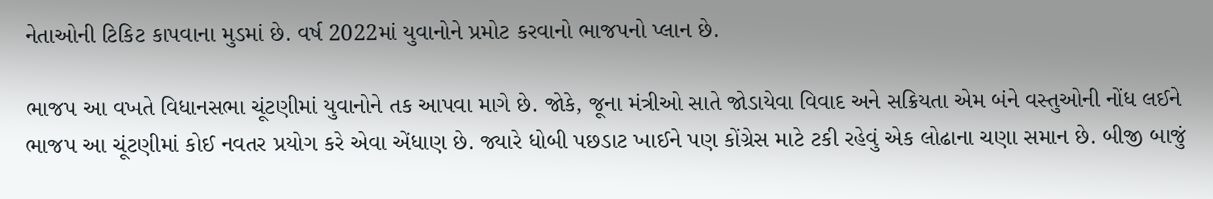નેતાઓની ટિકિટ કાપવાના મુડમાં છે. વર્ષ 2022માં યુવાનોને પ્રમોટ કરવાનો ભાજપનો પ્લાન છે.

ભાજપ આ વખતે વિધાનસભા ચૂંટણીમાં યુવાનોને તક આપવા માગે છે. જોકે, જૂના મંત્રીઓ સાતે જોડાયેવા વિવાદ અને સક્રિયતા એમ બંને વસ્તુઓની નોંધ લઈને ભાજપ આ ચૂંટણીમાં કોઈ નવતર પ્રયોગ કરે એવા એંધાણ છે. જ્યારે ધોબી પછડાટ ખાઈને પણ કોંગ્રેસ માટે ટકી રહેવું એક લોઢાના ચણા સમાન છે. બીજી બાજું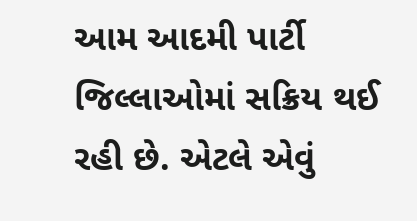આમ આદમી પાર્ટી જિલ્લાઓમાં સક્રિય થઈ રહી છે. એટલે એવું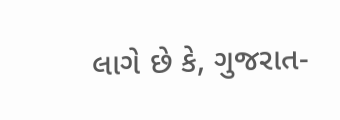લાગે છે કે, ગુજરાત-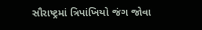સૌરાષ્ટ્રમાં ત્રિપાંખિયો જંગ જોવા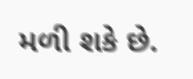મળી શકે છે.